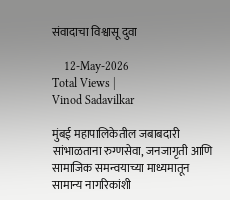संवादाचा विश्वासू दुवा

    12-May-2026
Total Views |
Vinod Sadavilkar

मुंबई महापालिकेतील जबाबदारी सांभाळताना रुग्णसेवा, जनजागृती आणि सामाजिक समन्वयाच्या माध्यमातून सामान्य नागरिकांशी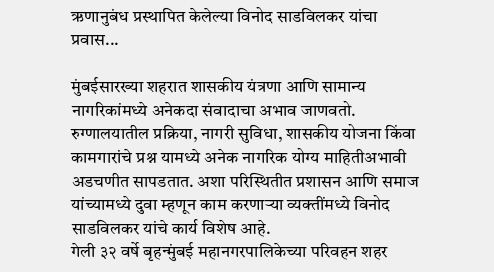ऋणानुबंध प्रस्थापित केलेल्या विनोद साडविलकर यांचा प्रवास...

मुंबईसारख्या शहरात शासकीय यंत्रणा आणि सामान्य नागरिकांमध्ये अनेकदा संवादाचा अभाव जाणवतो. रुग्णालयातील प्रक्रिया, नागरी सुविधा, शासकीय योजना किंवा कामगारांचे प्रश्न यामध्ये अनेक नागरिक योग्य माहितीअभावी अडचणीत सापडतात. अशा परिस्थितीत प्रशासन आणि समाज यांच्यामध्ये दुवा म्हणून काम करणार्‍या व्यक्तींमध्ये विनोद साडविलकर यांचे कार्य विशेष आहे.
गेली ३२ वर्षे बृहन्मुंबई महानगरपालिकेच्या परिवहन शहर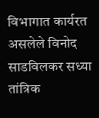विभागात कार्यरत असलेले विनोद साडविलकर सध्या तांत्रिक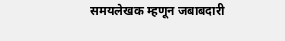समयलेखक म्हणून जबाबदारी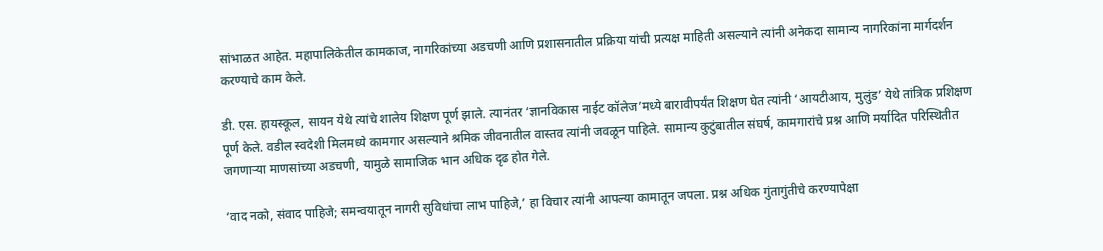सांभाळत आहेत. महापालिकेतील कामकाज, नागरिकांच्या अडचणी आणि प्रशासनातील प्रक्रिया यांची प्रत्यक्ष माहिती असल्याने त्यांनी अनेकदा सामान्य नागरिकांना मार्गदर्शन करण्याचे काम केले.

डी. एस. हायस्कूल, सायन येथे त्यांचे शालेय शिक्षण पूर्ण झाले. त्यानंतर ‘ज्ञानविकास नाईट कॉलेज’मध्ये बारावीपर्यंत शिक्षण घेत त्यांनी ‘आयटीआय, मुलुंड’ येथे तांत्रिक प्रशिक्षण पूर्ण केले. वडील स्वदेशी मिलमध्ये कामगार असल्याने श्रमिक जीवनातील वास्तव त्यांनी जवळून पाहिले. सामान्य कुटुंबातील संघर्ष, कामगारांचे प्रश्न आणि मर्यादित परिस्थितीत जगणार्‍या माणसांच्या अडचणी, यामुळे सामाजिक भान अधिक दृढ होत गेले.

‘वाद नको, संवाद पाहिजे; समन्वयातून नागरी सुविधांचा लाभ पाहिजे,’ हा विचार त्यांनी आपल्या कामातून जपला. प्रश्न अधिक गुंतागुंतीचे करण्यापेक्षा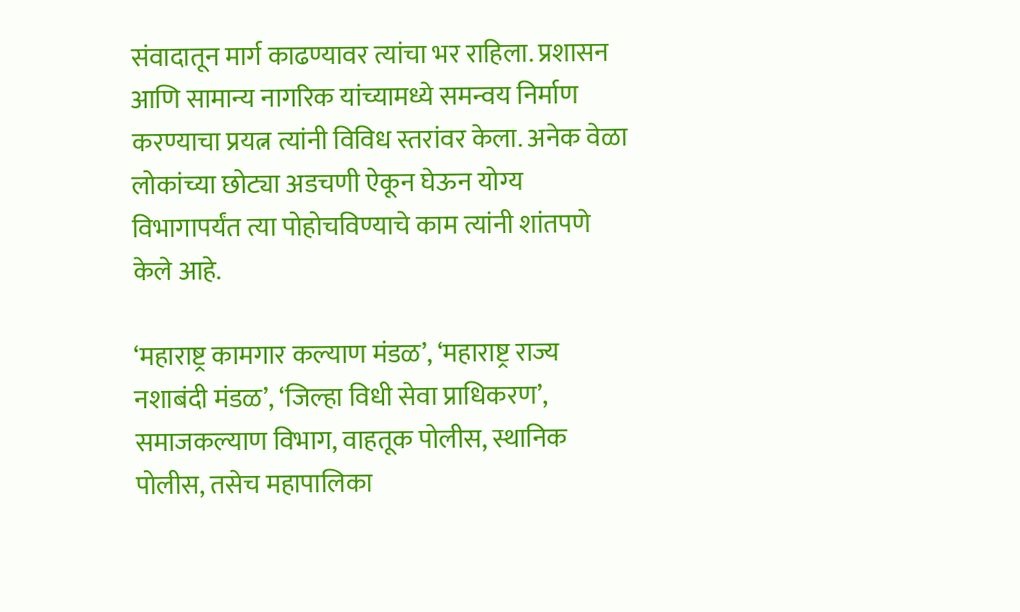संवादातून मार्ग काढण्यावर त्यांचा भर राहिला. प्रशासन आणि सामान्य नागरिक यांच्यामध्ये समन्वय निर्माण करण्याचा प्रयत्न त्यांनी विविध स्तरांवर केला. अनेक वेळा लोकांच्या छोट्या अडचणी ऐकून घेऊन योग्य विभागापर्यंत त्या पोहोचविण्याचे काम त्यांनी शांतपणे केले आहे.

‘महाराष्ट्र कामगार कल्याण मंडळ’, ‘महाराष्ट्र राज्य नशाबंदी मंडळ’, ‘जिल्हा विधी सेवा प्राधिकरण’, समाजकल्याण विभाग, वाहतूक पोलीस, स्थानिक पोलीस, तसेच महापालिका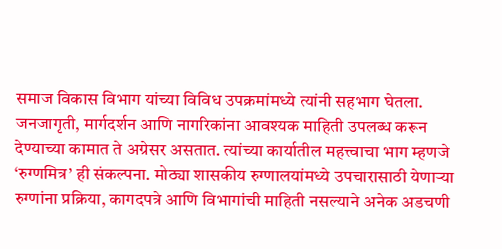समाज विकास विभाग यांच्या विविध उपक्रमांमध्ये त्यांनी सहभाग घेतला. जनजागृती, मार्गदर्शन आणि नागरिकांना आवश्यक माहिती उपलब्ध करून देण्याच्या कामात ते अग्रेसर असतात. त्यांच्या कार्यातील महत्त्वाचा भाग म्हणजे ‘रुग्णमित्र’ ही संकल्पना. मोठ्या शासकीय रुग्णालयांमध्ये उपचारासाठी येणार्‍या रुग्णांना प्रक्रिया, कागदपत्रे आणि विभागांची माहिती नसल्याने अनेक अडचणी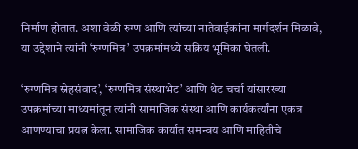निर्माण होतात. अशा वेळी रुग्ण आणि त्यांच्या नातेवाईकांना मार्गदर्शन मिळावे, या उद्देशाने त्यांनी ‘रुग्णमित्र’ उपक्रमांमध्ये सक्रिय भूमिका घेतली.

‘रुग्णमित्र स्नेहसंवाद’, ‘रुग्णमित्र संस्थाभेट’ आणि थेट चर्चा यांसारख्या उपक्रमांच्या माध्यमांतून त्यांनी सामाजिक संस्था आणि कार्यकर्त्यांना एकत्र आणण्याचा प्रयत्न केला. सामाजिक कार्यात समन्वय आणि माहितीचे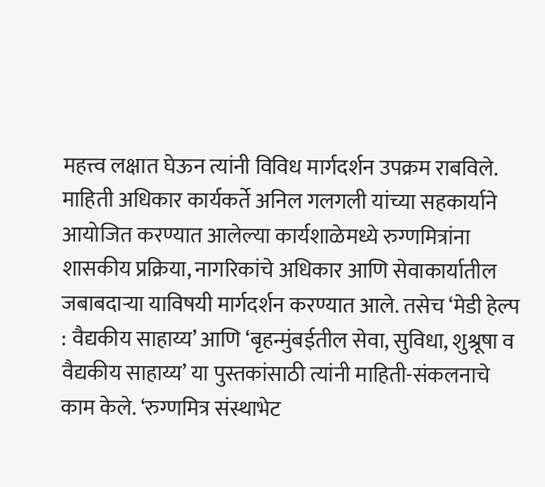महत्त्व लक्षात घेऊन त्यांनी विविध मार्गदर्शन उपक्रम राबविले. माहिती अधिकार कार्यकर्ते अनिल गलगली यांच्या सहकार्याने आयोजित करण्यात आलेल्या कार्यशाळेमध्ये रुग्णमित्रांना शासकीय प्रक्रिया, नागरिकांचे अधिकार आणि सेवाकार्यातील जबाबदार्‍या याविषयी मार्गदर्शन करण्यात आले. तसेच ‘मेडी हेल्प : वैद्यकीय साहाय्य’ आणि ‘बृहन्मुंबईतील सेवा, सुविधा, शुश्रूषा व वैद्यकीय साहाय्य’ या पुस्तकांसाठी त्यांनी माहिती-संकलनाचे काम केले. ‘रुग्णमित्र संस्थाभेट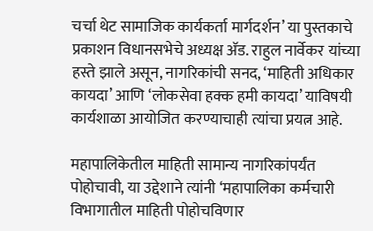चर्चा थेट सामाजिक कार्यकर्ता मार्गदर्शन’ या पुस्तकाचे प्रकाशन विधानसभेचे अध्यक्ष अ‍ॅड. राहुल नार्वेकर यांच्या हस्ते झाले असून, नागरिकांची सनद, ‘माहिती अधिकार कायदा’ आणि ‘लोकसेवा हक्क हमी कायदा’ याविषयी कार्यशाळा आयोजित करण्याचाही त्यांचा प्रयत्न आहे.

महापालिकेतील माहिती सामान्य नागरिकांपर्यंत पोहोचावी, या उद्देशाने त्यांनी ‘महापालिका कर्मचारी विभागातील माहिती पोहोचविणार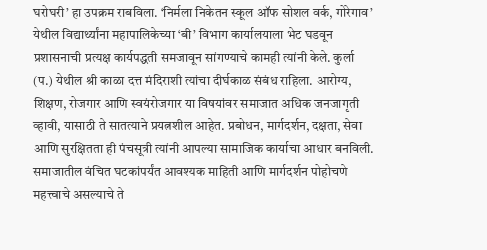घरोघरी’ हा उपक्रम राबविला. ‘निर्मला निकेतन स्कूल ऑफ सोशल वर्क, गोरेगाव’ येथील विद्यार्थ्यांना महापालिकेच्या ‘बी’ विभाग कार्यालयाला भेट घडवून प्रशासनाची प्रत्यक्ष कार्यपद्धती समजावून सांगण्याचे कामही त्यांनी केले. कुर्ला (प.) येथील श्री काळा दत्त मंदिराशी त्यांचा दीर्घकाळ संबंध राहिला. आरोग्य, शिक्षण, रोजगार आणि स्वयंरोजगार या विषयांवर समाजात अधिक जनजागृती व्हावी, यासाठी ते सातत्याने प्रयत्नशील आहेत. प्रबोधन, मार्गदर्शन, दक्षता, सेवा आणि सुरक्षितता ही पंचसूत्री त्यांनी आपल्या सामाजिक कार्याचा आधार बनविली. समाजातील वंचित घटकांपर्यंत आवश्यक माहिती आणि मार्गदर्शन पोहोचणे महत्त्वाचे असल्याचे ते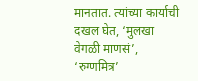मानतात. त्यांच्या कार्याची दखल घेत, ‘मुलखा वेगळी माणसं’, ‘रुग्णमित्र’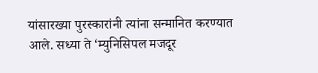यांसारख्या पुरस्कारांनी त्यांना सन्मानित करण्यात आले. सध्या ते ‘म्युनिसिपल मजदूर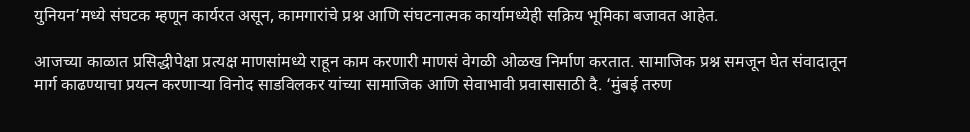युनियन’मध्ये संघटक म्हणून कार्यरत असून, कामगारांचे प्रश्न आणि संघटनात्मक कार्यामध्येही सक्रिय भूमिका बजावत आहेत.

आजच्या काळात प्रसिद्धीपेक्षा प्रत्यक्ष माणसांमध्ये राहून काम करणारी माणसं वेगळी ओळख निर्माण करतात. सामाजिक प्रश्न समजून घेत संवादातून मार्ग काढण्याचा प्रयत्न करणार्‍या विनोद साडविलकर यांच्या सामाजिक आणि सेवाभावी प्रवासासाठी दै. ‘मुंबई तरुण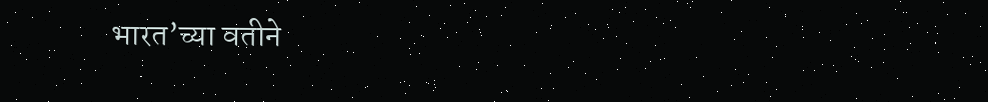भारत’च्या वतीने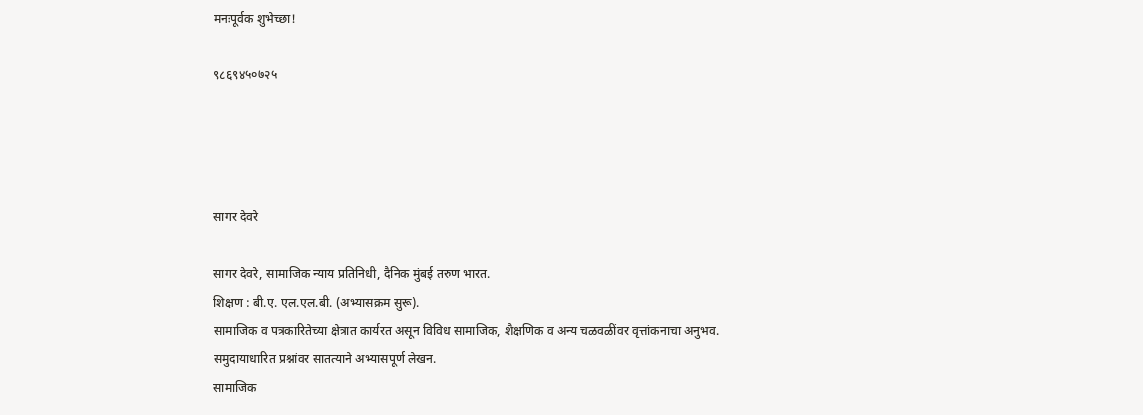मनःपूर्वक शुभेच्छा!

९८६९४५०७२५




सागर देवरे

सागर देवरे, सामाजिक न्याय प्रतिनिधी, दैनिक मुंबई तरुण भारत.
शिक्षण : बी.ए. एल.एल.बी. (अभ्यासक्रम सुरू).
सामाजिक व पत्रकारितेच्या क्षेत्रात कार्यरत असून विविध सामाजिक, शैक्षणिक व अन्य चळवळींवर वृत्तांकनाचा अनुभव.
समुदायाधारित प्रश्नांवर सातत्याने अभ्यासपूर्ण लेखन.
सामाजिक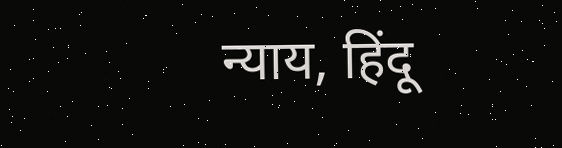न्याय, हिंदू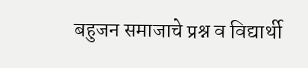बहुजन समाजाचे प्रश्न व विद्यार्थी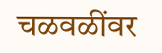चळवळींवर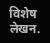विशेष लेखन.